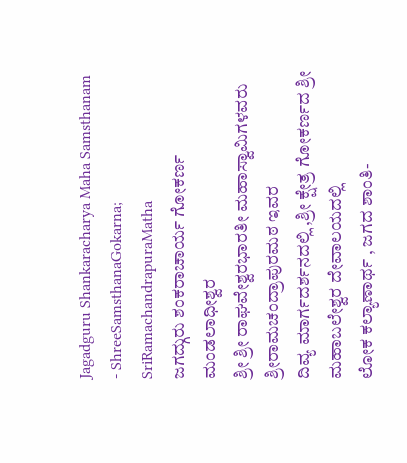Jagadguru Shankaracharya Maha Samsthanam - ShreeSamsthanaGokarna; SriRamachandrapuraMatha
ಜಗದ್ಗುರು ಶಂಕರಾಚಾರ್ಯ ಗೋಕರ್ಣ ಮಂಡಲಾಧೀಶ್ವರ
ಶ್ರೀ ಶ್ರೀ ರಾಘವೇಶ್ವರಭಾರತೀ ಮಹಾಸ್ವಾಮಿಗಳವರು ಶ್ರೀರಾಮಚಂದ್ರಾಪುರಮಠ ಇವರ
ದಿವ್ಯ ಮಾರ್ಗದರ್ಶನದಲ್ಲಿ ,ಶ್ರೀ ಕ್ಷೇತ್ರ ಗೋಕರ್ಣದ ಶ್ರೀ ಮಹಾಬಲೇಶ್ವರ ದೇವಾಲಯದಲ್ಲಿ
ಲೋಕ ಕಲ್ಯಾಣಾರ್ಥ , ಜಗದ ಶಾಂತಿ-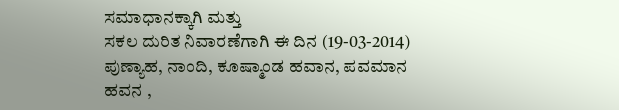ಸಮಾಧಾನಕ್ಕಾಗಿ ಮತ್ತು
ಸಕಲ ದುರಿತ ನಿವಾರಣೆಗಾಗಿ ಈ ದಿನ (19-03-2014) ಪುಣ್ಯಾಹ, ನಾಂದಿ, ಕೂಷ್ಮಾಂಡ ಹವಾನ, ಪವಮಾನ ಹವನ ,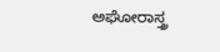ಅಘೋರಾಸ್ತ್ರ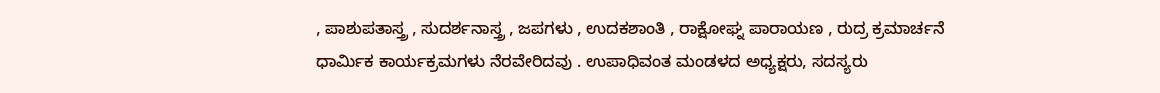, ಪಾಶುಪತಾಸ್ತ್ರ , ಸುದರ್ಶನಾಸ್ತ್ರ , ಜಪಗಳು , ಉದಕಶಾಂತಿ , ರಾಕ್ಷೋಘ್ನ ಪಾರಾಯಣ , ರುದ್ರ ಕ್ರಮಾರ್ಚನೆ ಧಾರ್ಮಿಕ ಕಾರ್ಯಕ್ರಮಗಳು ನೆರವೇರಿದವು . ಉಪಾಧಿವಂತ ಮಂಡಳದ ಅಧ್ಯಕ್ಷರು, ಸದಸ್ಯರು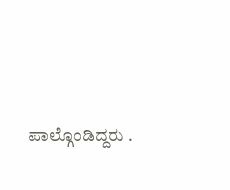ಪಾಲ್ಗೊಂಡಿದ್ದರು .